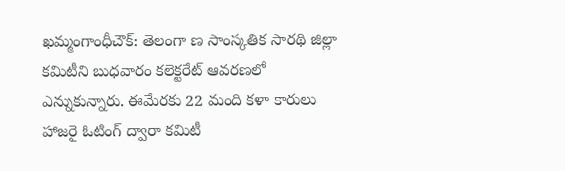ఖమ్మంగాంధీచౌక్: తెలంగా ణ సాంస్కతిక సారథి జిల్లా కమిటీని బుధవారం కలెక్టరేట్ ఆవరణలో ఎన్నుకున్నారు. ఈమేరకు 22 మంది కళా కారులు హాజరై ఓటింగ్ ద్వారా కమిటీ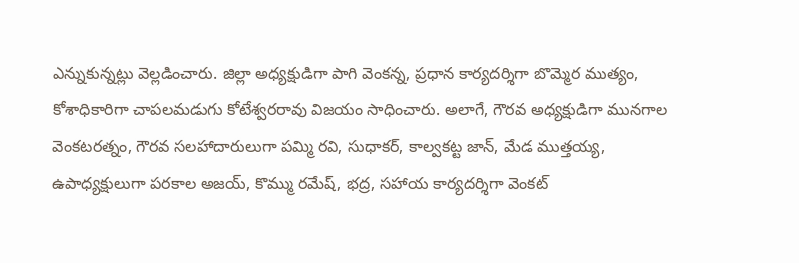ఎన్నుకున్నట్లు వెల్లడించారు. జిల్లా అధ్యక్షుడిగా పాగి వెంకన్న, ప్రధాన కార్యదర్శిగా బొమ్మెర ముత్యం, కోశాధికారిగా చాపలమడుగు కోటేశ్వరరావు విజయం సాధించారు. అలాగే, గౌరవ అధ్యక్షుడిగా మునగాల వెంకటరత్నం, గౌరవ సలహాదారులుగా పమ్మి రవి, సుధాకర్, కాల్వకట్ట జాన్, మేడ ముత్తయ్య, ఉపాధ్యక్షులుగా పరకాల అజయ్, కొమ్ము రమేష్, భద్ర, సహాయ కార్యదర్శిగా వెంకట్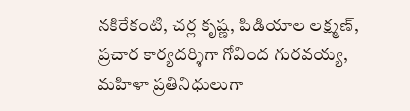నకిరేకంటి, చర్ల కృష్ణ, పిడియాల లక్ష్మణ్, ప్రచార కార్యదర్శిగా గోవింద గురవయ్య, మహిళా ప్రతినిధులుగా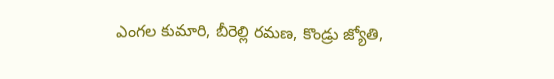ఎంగల కుమారి, బీరెల్లి రమణ, కొండ్రు జ్యోతి,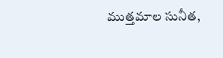ముత్తమాల సునీత,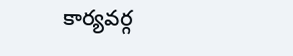కార్యవర్గ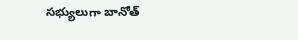సభ్యులుగా బానోత్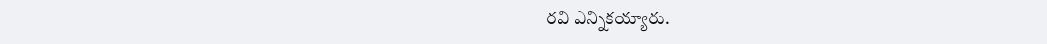రవి ఎన్నికయ్యారు.